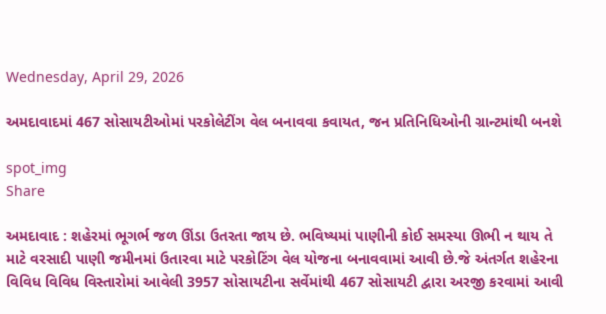Wednesday, April 29, 2026

અમદાવાદમાં 467 સોસાયટીઓમાં પરકોલેટીંગ વેલ બનાવવા કવાયત, જન પ્રતિનિધિઓની ગ્રાન્ટમાંથી બનશે

spot_img
Share

અમદાવાદ : શહેરમાં ભૂગર્ભ જળ ઊંડા ઉતરતા જાય છે. ભવિષ્યમાં પાણીની કોઈ સમસ્યા ઊભી ન થાય તે માટે વરસાદી પાણી જમીનમાં ઉતારવા માટે પરકોટિંગ વેલ યોજના બનાવવામાં આવી છે.જે અંતર્ગત શહેરના વિવિધ વિવિધ વિસ્તારોમાં આવેલી 3957 સોસાયટીના સર્વેમાંથી 467 સોસાયટી દ્વારા અરજી કરવામાં આવી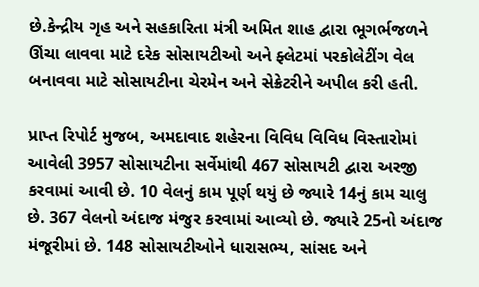છે.કેન્દ્રીય ગૃહ અને સહકારિતા મંત્રી અમિત શાહ દ્વારા ભૂગર્ભજળને ઊંચા લાવવા માટે દરેક સોસાયટીઓ અને ફ્લેટમાં પરકોલેટીંગ વેલ બનાવવા માટે સોસાયટીના ચેરમેન અને સેક્રેટરીને અપીલ કરી હતી.

પ્રાપ્ત રિપોર્ટ મુજબ, અમદાવાદ શહેરના વિવિધ વિવિધ વિસ્તારોમાં આવેલી 3957 સોસાયટીના સર્વેમાંથી 467 સોસાયટી દ્વારા અરજી કરવામાં આવી છે. 10 વેલનું કામ પૂર્ણ થયું છે જ્યારે 14નું કામ ચાલુ છે. 367 વેલનો અંદાજ મંજુર કરવામાં આવ્યો છે. જ્યારે 25નો અંદાજ મંજૂરીમાં છે. 148 સોસાયટીઓને ધારાસભ્ય, સાંસદ અને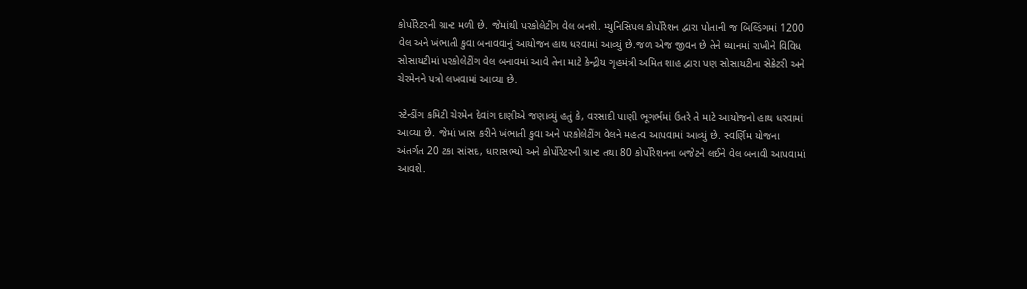કોર્પોરેટરની ગ્રાન્ટ મળી છે. જેમાંથી પરકોલેટીંગ વેલ બનશે. મ્યુનિસિપલ કોર્પોરેશન દ્વારા પોતાની જ બિલ્ડિંગમાં 1200 વેલ અને ખંભાતી કુવા બનાવવાનું આયોજન હાથ ધરવામાં આવ્યું છે.જળ એજ જીવન છે તેને ધ્યાનમાં રાખીને વિવિધ સોસાયટીમાં પરકોલેટીંગ વેલ બનાવમાં આવે તેના માટે કેન્દ્રીય ગૃહમંત્રી અમિત શાહ દ્વારા પણ સોસાયટીના સેક્રેટરી અને ચેરમેનને પત્રો લખવામાં આવ્યા છે.

સ્ટેન્ડીંગ કમિટી ચેરમેન દેવાંગ દાણીએ જણાવ્યું હતું કે, વરસાદી પાણી ભૂગર્ભમાં ઉતરે તે માટે આયોજનો હાથ ધરવામાં આવ્યા છે. જેમાં ખાસ કરીને ખંભાતી કુવા અને પરકોલેટીંગ વેલને મહત્વ આપવામાં આવ્યું છે. સ્વર્ણિમ યોજના અંતર્ગત 20 ટકા સાંસદ, ધારાસભ્યો અને કોર્પોરેટરની ગ્રાન્ટ તથા 80 કોર્પોરેશનના બજેટને લઈને વેલ બનાવી આપવામાં આવશે.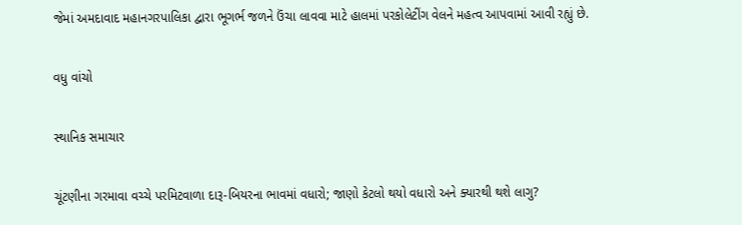જેમાં અમદાવાદ મહાનગરપાલિકા દ્વારા ભૂગર્ભ જળને ઉંચા લાવવા માટે હાલમાં પરકોલેટીંગ વેલને મહત્વ આપવામાં આવી રહ્યું છે.

વધુ વાંચો

સ્થાનિક સમાચાર

ચૂંટણીના ગરમાવા વચ્ચે પરમિટવાળા દારૂ-બિયરના ભાવમાં વધારો; જાણો કેટલો થયો વધારો અને ક્યારથી થશે લાગુ?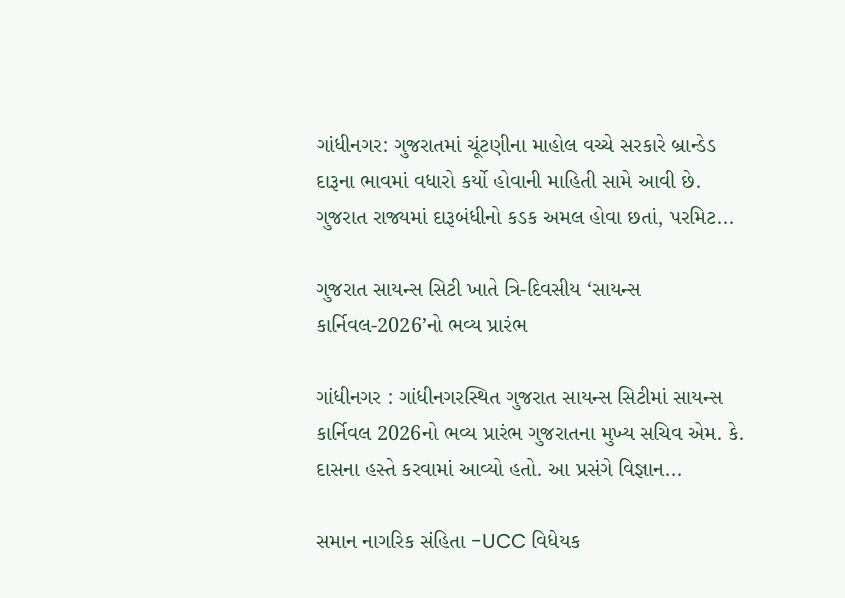ગાંધીનગર: ગુજરાતમાં ચૂંટણીના માહોલ વચ્ચે સરકારે બ્રાન્ડેડ દારૂના ભાવમાં વધારો કર્યો હોવાની માહિતી સામે આવી છે. ગુજરાત રાજ્યમાં દારૂબંધીનો કડક અમલ હોવા છતાં, પરમિટ...

ગુજરાત સાયન્સ સિટી ખાતે ત્રિ-દિવસીય ‘સાયન્સ કાર્નિવલ-2026’નો ભવ્ય પ્રારંભ

ગાંધીનગર : ગાંધીનગરસ્થિત ગુજરાત સાયન્સ સિટીમાં સાયન્સ કાર્નિવલ 2026નો ભવ્ય પ્રારંભ ગુજરાતના મુખ્ય સચિવ એમ. કે. દાસના હસ્તે કરવામાં આવ્યો હતો. આ પ્રસંગે વિજ્ઞાન...

સમાન નાગરિક સંહિતા -UCC વિધેયક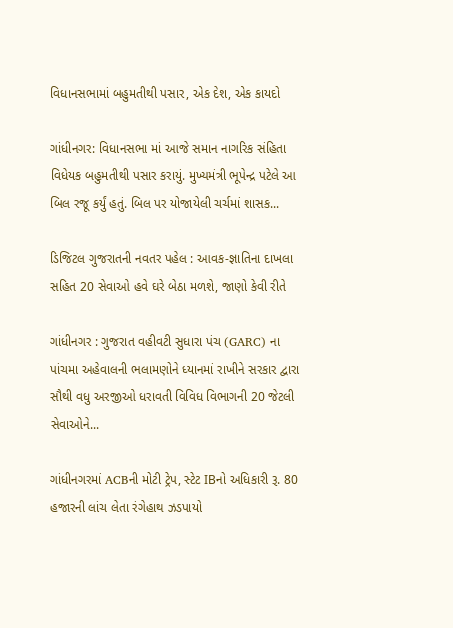વિધાનસભામાં બહુમતીથી પસાર, એક દેશ, એક કાયદો

ગાંધીનગર: વિધાનસભા માં આજે સમાન નાગરિક સંહિતા વિધેયક બહુમતીથી પસાર કરાયું. મુખ્યમંત્રી ભૂપેન્દ્ર પટેલે આ બિલ રજૂ કર્યું હતું. બિલ પર યોજાયેલી ચર્ચમાં શાસક...

ડિજિટલ ગુજરાતની નવતર પહેલ : આવક-જ્ઞાતિના દાખલા સહિત 20 સેવાઓ હવે ઘરે બેઠા મળશે, જાણો કેવી રીતે

ગાંધીનગર : ગુજરાત વહીવટી સુધારા પંચ (GARC) ના પાંચમા અહેવાલની ભલામણોને ધ્યાનમાં રાખીને સરકાર દ્વારા સૌથી વધુ અરજીઓ ધરાવતી વિવિધ વિભાગની 20 જેટલી સેવાઓને...

ગાંધીનગરમાં ACBની મોટી ટ્રેપ, સ્ટેટ IBનો અધિકારી રૂ. 80 હજારની લાંચ લેતા રંગેહાથ ઝડપાયો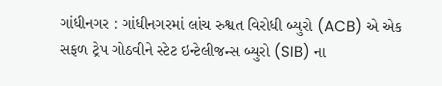ગાંધીનગર : ગાંધીનગરમાં લાંચ રુશ્વત વિરોધી બ્યુરો (ACB) એ એક સફળ ટ્રેપ ગોઠવીને સ્ટેટ ઇન્ટેલીજન્સ બ્યુરો (SIB) ના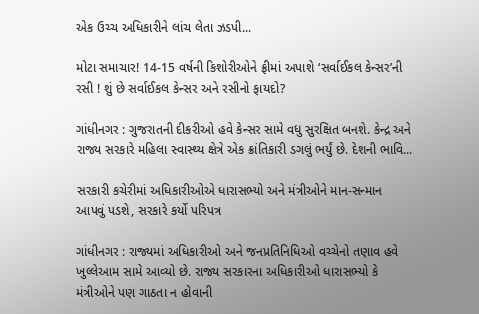એક ઉચ્ચ અધિકારીને લાંચ લેતા ઝડપી...

મોટા સમાચાર! 14-15 વર્ષની કિશોરીઓને ફ્રીમાં અપાશે ‘સર્વાઈકલ કેન્સર’ની રસી ! શું છે સર્વાઈકલ કેન્સર અને રસીનો ફાયદો?

ગાંધીનગર : ગુજરાતની દીકરીઓ હવે કેન્સર સામે વધુ સુરક્ષિત બનશે. કેન્દ્ર અને રાજ્ય સરકારે મહિલા સ્વાસ્થ્ય ક્ષેત્રે એક ક્રાંતિકારી ડગલું ભર્યું છે. દેશની ભાવિ...

સરકારી કચેરીમાં અધિકારીઓએ ધારાસભ્યો અને મંત્રીઓને માન-સન્માન આપવું પડશે, સરકારે કર્યો પરિપત્ર

ગાંધીનગર : રાજ્યમાં અધિકારીઓ અને જનપ્રતિનિધિઓ વચ્ચેનો તણાવ હવે ખુલ્લેઆમ સામે આવ્યો છે. રાજ્ય સરકારના અધિકારીઓ ધારાસભ્યો કે મંત્રીઓને પણ ગાઠતા ન હોવાની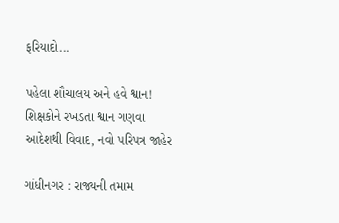ફરિયાદો...

પહેલા શૌચાલય અને હવે શ્વાન! શિક્ષકોને રખડતા શ્વાન ગણવા આદેશથી વિવાદ, નવો પરિપત્ર જાહેર

ગાંધીનગર : રાજ્યની તમામ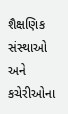શૈક્ષણિક સંસ્થાઓ અને કચેરીઓના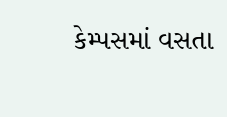કેમ્પસમાં વસતા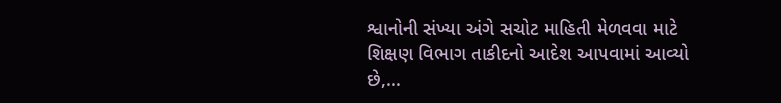શ્વાનોની સંખ્યા અંગે સચોટ માહિતી મેળવવા માટે શિક્ષણ વિભાગ તાકીદનો આદેશ આપવામાં આવ્યો છે,...